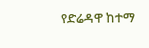የድሬዳዋ ከተማ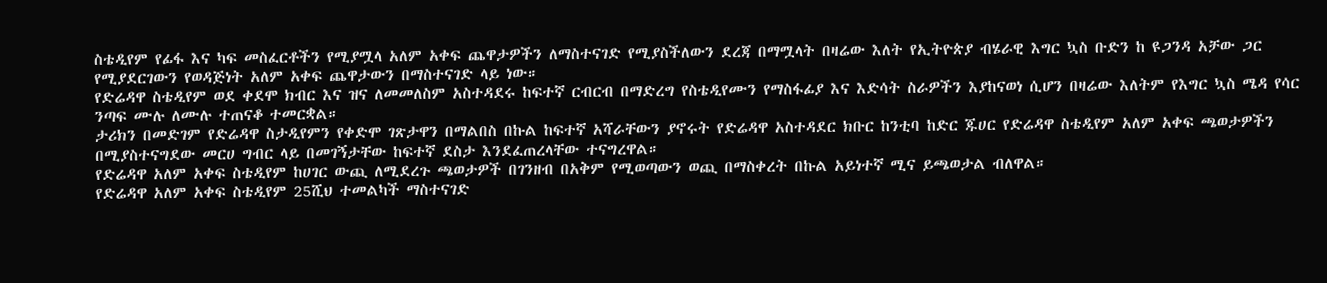ስቴዲየም የፊፋ እና ካፍ መስፈርቶችን የሚያሟላ አለም አቀፍ ጨዋታዎችን ለማስተናገድ የሚያስችለውን ደረጃ በማሟላት በዛሬው እለት የኢትዮጵያ ብሄራዊ እግር ኳስ ቡድን ከ ዩጋንዳ አቻው ጋር የሚያደርገውን የወዳጅነት አለም አቀፍ ጨዋታውን በማስተናገድ ላይ ነው።
የድሬዳዋ ስቴዲየም ወደ ቀደሞ ክብር እና ዝና ለመመለስም አስተዳደሩ ከፍተኛ ርብርብ በማድረግ የስቴዲየሙን የማስፋፊያ እና እድሳት ስራዎችን እያከናወነ ሲሆን በዛሬው እለትም የእግር ኳስ ሜዳ የሳር ንጣፍ ሙሉ ለሙሉ ተጠናቆ ተመርቋል።
ታሪክን በመድገም የድሬዳዋ ስታዲየምን የቀድሞ ገጽታዋን በማልበስ በኩል ከፍተኛ አሻራቸውን ያኖሩት የድሬዳዋ አስተዳደር ክቡር ከንቲባ ከድር ጁሀር የድሬዳዋ ስቴዲየም አለም አቀፍ ጫወታዎችን በሚያስተናግደው መርሀ ግብር ላይ በመገኝታቸው ከፍተኛ ደስታ እንደፈጠረላቸው ተናግረዋል።
የድሬዳዋ አለም አቀፍ ስቴዲየም ከሀገር ውጪ ለሚደረጉ ጫወታዎች በገንዘብ በአቅም የሚወጣውን ወጪ በማስቀረት በኩል አይነተኛ ሚና ይጫወታል ብለዋል።
የድሬዳዋ አለም አቀፍ ስቴዲየም 25ሺህ ተመልካች ማስተናገድ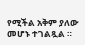የሚችል አቅም ያለው መሆኑ ተገልጿል ።